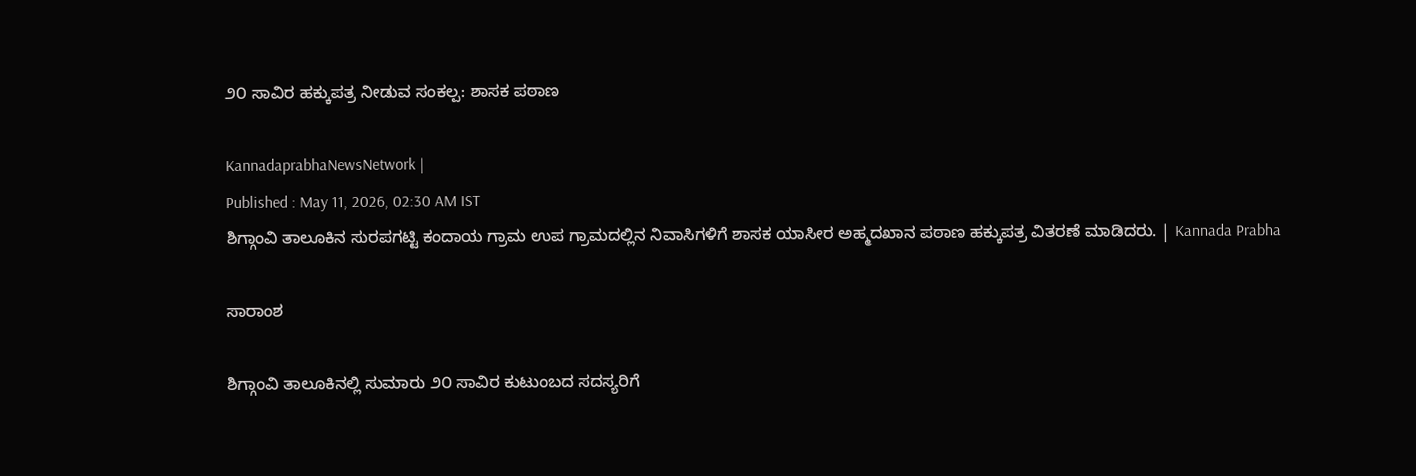೨೦ ಸಾವಿರ ಹಕ್ಕುಪತ್ರ ನೀಡುವ ಸಂಕಲ್ಪ: ಶಾಸಕ ಪಠಾಣ

KannadaprabhaNewsNetwork |
Published : May 11, 2026, 02:30 AM IST
ಶಿಗ್ಗಾಂವಿ ತಾಲೂಕಿನ ಸುರಪಗಟ್ಟಿ ಕಂದಾಯ ಗ್ರಾಮ ಉಪ ಗ್ರಾಮದಲ್ಲಿನ ನಿವಾಸಿಗಳಿಗೆ ಶಾಸಕ ಯಾಸೀರ ಅಹ್ಮದಖಾನ ಪಠಾಣ ಹಕ್ಕುಪತ್ರ ವಿತರಣೆ ಮಾಡಿದರು. | Kannada Prabha

ಸಾರಾಂಶ

ಶಿಗ್ಗಾಂವಿ ತಾಲೂಕಿನಲ್ಲಿ ಸುಮಾರು ೨೦ ಸಾವಿರ ಕುಟುಂಬದ ಸದಸ್ಯರಿಗೆ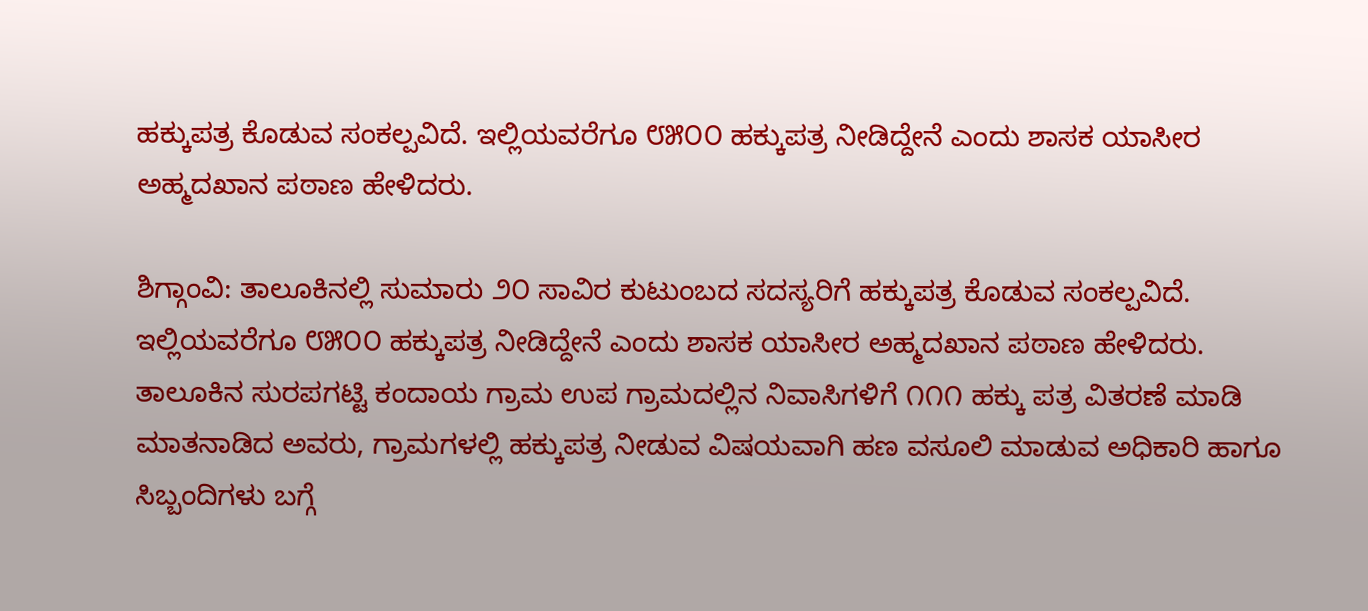ಹಕ್ಕುಪತ್ರ ಕೊಡುವ ಸಂಕಲ್ಪವಿದೆ. ಇಲ್ಲಿಯವರೆಗೂ ೮೫೦೦ ಹಕ್ಕುಪತ್ರ ನೀಡಿದ್ದೇನೆ ಎಂದು ಶಾಸಕ ಯಾಸೀರ ಅಹ್ಮದಖಾನ ಪಠಾಣ ಹೇಳಿದರು.

ಶಿಗ್ಗಾಂವಿ: ತಾಲೂಕಿನಲ್ಲಿ ಸುಮಾರು ೨೦ ಸಾವಿರ ಕುಟುಂಬದ ಸದಸ್ಯರಿಗೆ ಹಕ್ಕುಪತ್ರ ಕೊಡುವ ಸಂಕಲ್ಪವಿದೆ. ಇಲ್ಲಿಯವರೆಗೂ ೮೫೦೦ ಹಕ್ಕುಪತ್ರ ನೀಡಿದ್ದೇನೆ ಎಂದು ಶಾಸಕ ಯಾಸೀರ ಅಹ್ಮದಖಾನ ಪಠಾಣ ಹೇಳಿದರು. ತಾಲೂಕಿನ ಸುರಪಗಟ್ಟಿ ಕಂದಾಯ ಗ್ರಾಮ ಉಪ ಗ್ರಾಮದಲ್ಲಿನ ನಿವಾಸಿಗಳಿಗೆ ೧೧೧ ಹಕ್ಕು ಪತ್ರ ವಿತರಣೆ ಮಾಡಿ ಮಾತನಾಡಿದ ಅವರು, ಗ್ರಾಮಗಳಲ್ಲಿ ಹಕ್ಕುಪತ್ರ ನೀಡುವ ವಿಷಯವಾಗಿ ಹಣ ವಸೂಲಿ ಮಾಡುವ ಅಧಿಕಾರಿ ಹಾಗೂ ಸಿಬ್ಬಂದಿಗಳು ಬಗ್ಗೆ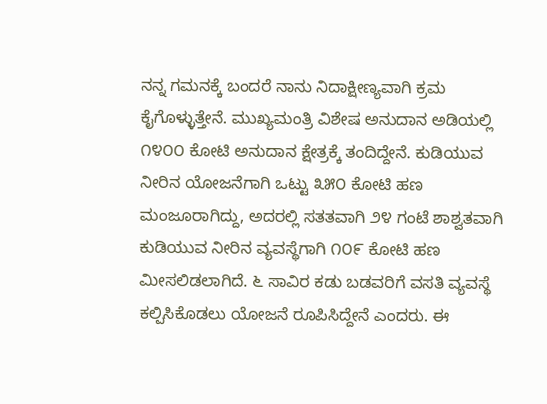ನನ್ನ ಗಮನಕ್ಕೆ ಬಂದರೆ ನಾನು ನಿದಾಕ್ಷೀಣ್ಯವಾಗಿ ಕ್ರಮ ಕೈಗೊಳ್ಳುತ್ತೇನೆ. ಮುಖ್ಯಮಂತ್ರಿ ವಿಶೇಷ ಅನುದಾನ ಅಡಿಯಲ್ಲಿ ೧೪೦೦ ಕೋಟಿ ಅನುದಾನ ಕ್ಷೇತ್ರಕ್ಕೆ ತಂದಿದ್ದೇನೆ. ಕುಡಿಯುವ ನೀರಿನ ಯೋಜನೆಗಾಗಿ ಒಟ್ಟು ೩೫೦ ಕೋಟಿ ಹಣ ಮಂಜೂರಾಗಿದ್ದು, ಅದರಲ್ಲಿ ಸತತವಾಗಿ ೨೪ ಗಂಟೆ ಶಾಶ್ವತವಾಗಿ ಕುಡಿಯುವ ನೀರಿನ ವ್ಯವಸ್ಥೆಗಾಗಿ ೧೦೯ ಕೋಟಿ ಹಣ ಮೀಸಲಿಡಲಾಗಿದೆ. ೬ ಸಾವಿರ ಕಡು ಬಡವರಿಗೆ ವಸತಿ ವ್ಯವಸ್ಥೆ ಕಲ್ಪಿಸಿಕೊಡಲು ಯೋಜನೆ ರೂಪಿಸಿದ್ದೇನೆ ಎಂದರು. ಈ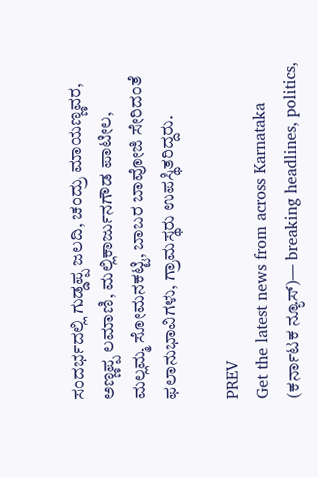ಸಂದರ್ಭದಲ್ಲಿ ಗುಡ್ಡಪ್ಪ ಜಲದಿ, ಚಂದ್ರು ಮಾಯಣ್ಣವರ, ಅಣ್ಣಪ್ಪ ಲಮಾಣಿ, ಮಲ್ಲಿಕಾರ್ಜುನಗೌಡ ಪಾಟೀಲ, ಮಲ್ಲಮ್ಮ ಸೋಮನಕಟ್ಟಿ, ಬಾಬರ ಬಾವೋಜಿ ಸೇರಿದಂತೆ ಫಲಾನುಭಾವಿಗಳು, ಗ್ರಾಮಸ್ಥರು ಉಪಸ್ಥಿತರಿದ್ದರು.

PREV
Get the latest news from across Karnataka (ಕರ್ನಾಟಕ ನ್ಯೂಸ್)— breaking headlines, politics,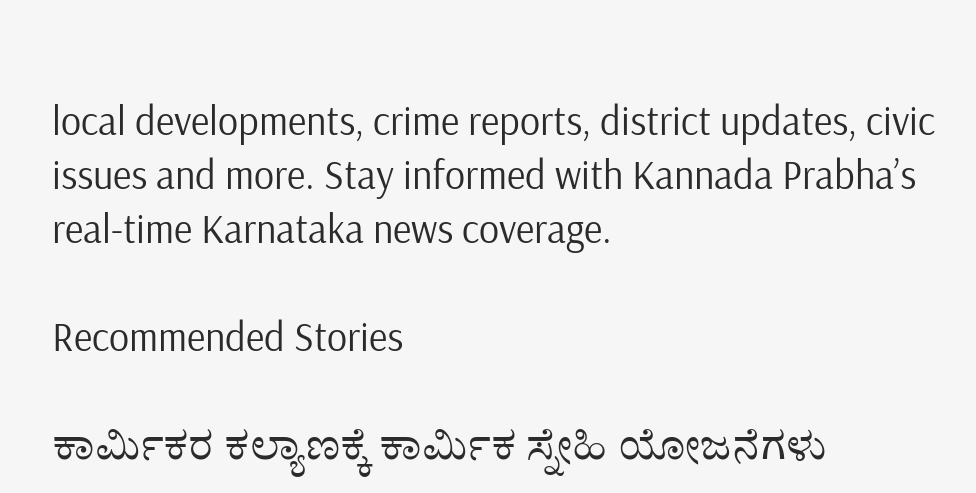local developments, crime reports, district updates, civic issues and more. Stay informed with Kannada Prabha’s real‑time Karnataka news coverage.

Recommended Stories

ಕಾರ್ಮಿಕರ ಕಲ್ಯಾಣಕ್ಕೆ ಕಾರ್ಮಿಕ ಸ್ನೇಹಿ ಯೋಜನೆಗಳು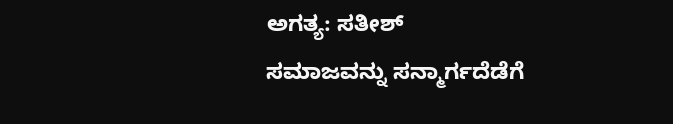ಅಗತ್ಯ: ಸತೀಶ್
ಸಮಾಜವನ್ನು ಸನ್ಮಾರ್ಗದೆಡೆಗೆ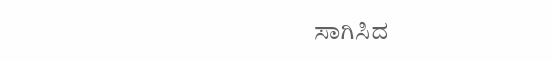ಸಾಗಿಸಿದ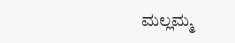ಮಲ್ಲಮ್ಮ